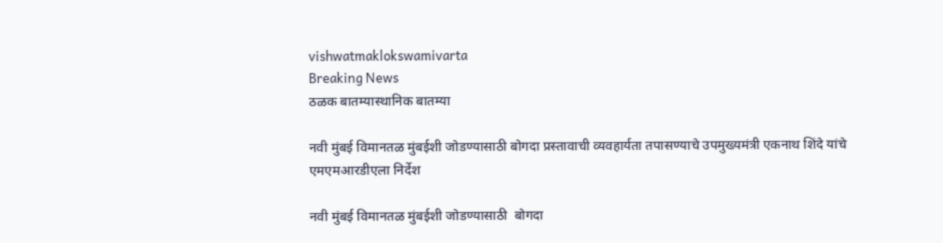vishwatmaklokswamivarta
Breaking News
ठळक बातम्यास्थानिक बातम्या

नवी मुंबई विमानतळ मुंबईशी जोडण्यासाठी बोगदा प्रस्तावाची व्यवहार्यता तपासण्याचे उपमुख्यमंत्री एकनाथ शिंदे यांचे एमएमआरडीएला निर्देश

नवी मुंबई विमानतळ मुंबईशी जोडण्यासाठी  बोगदा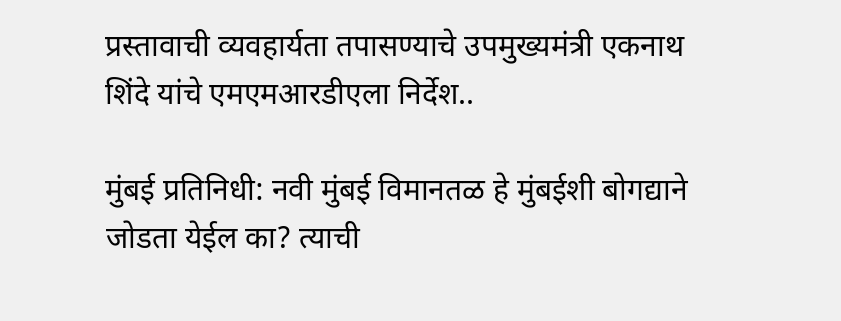प्रस्तावाची व्यवहार्यता तपासण्याचे उपमुख्यमंत्री एकनाथ शिंदे यांचे एमएमआरडीएला निर्देश..

मुंबई प्रतिनिधी: नवी मुंबई विमानतळ हे मुंबईशी बोगद्याने जोडता येईल का? त्याची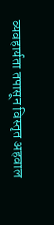व्यवहार्यता तपासून विस्तृत अहवाल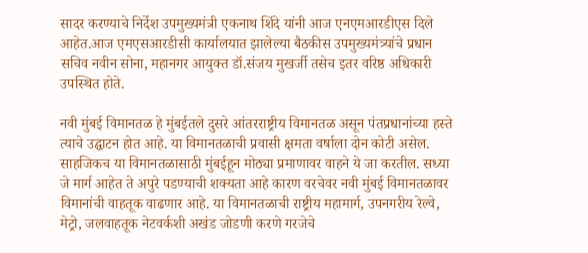सादर करण्याचे निर्देश उपमुख्यमंत्री एकनाथ शिंदे यांनी आज एनएमआरडीएस दिले आहेत.आज एमएसआरडीसी कार्यालयात झालेल्या बैठकीस उपमुख्यमंत्र्यांचे प्रधान सचिव नवीन सोना, महानगर आयुक्त डॉ.संजय मुखर्जी तसेच इतर वरिष्ठ अधिकारी उपस्थित होते.

नवी मुंबई विमानतळ हे मुंबईतले दुसरे आंतरराष्ट्रीय विमानतळ असून पंतप्रधानांच्या हस्ते त्याचे उद्घाटन होत आहे. या विमानतळाची प्रवासी क्षमता वर्षाला दोन कोटी असेल. साहजिकच या विमानतळासाठी मुंबईहून मोठ्या प्रमाणावर वाहने ये जा करतील. सध्या जे मार्ग आहेत ते अपुरे पडण्याची शक्यता आहे कारण वरचेवर नवी मुंबई विमानतळावर विमानांची वाहतूक वाढणार आहे. या विमानतळाची राष्ट्रीय महामार्ग, उपनगरीय रेल्वे, मेट्रो, जलवाहतूक नेटवर्कशी अखंड जोडणी करणे गरजेचे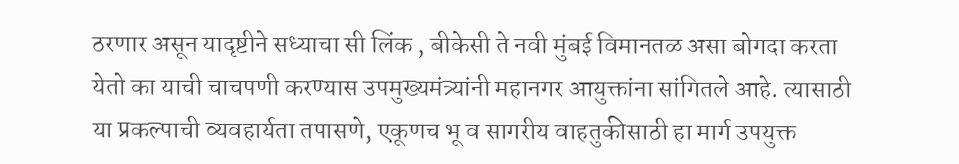ठरणार असून यादृष्टीने सध्याचा सी लिंक , बीकेसी ते नवी मुंबई विमानतळ असा बोगदा करता येतो का याची चाचपणी करण्यास उपमुख्यमंत्र्यांनी महानगर आयुक्तांना सांगितले आहे. त्यासाठी या प्रकल्पाची व्यवहार्यता तपासणे, एकूणच भू व सागरीय वाहतुकीसाठी हा मार्ग उपयुक्त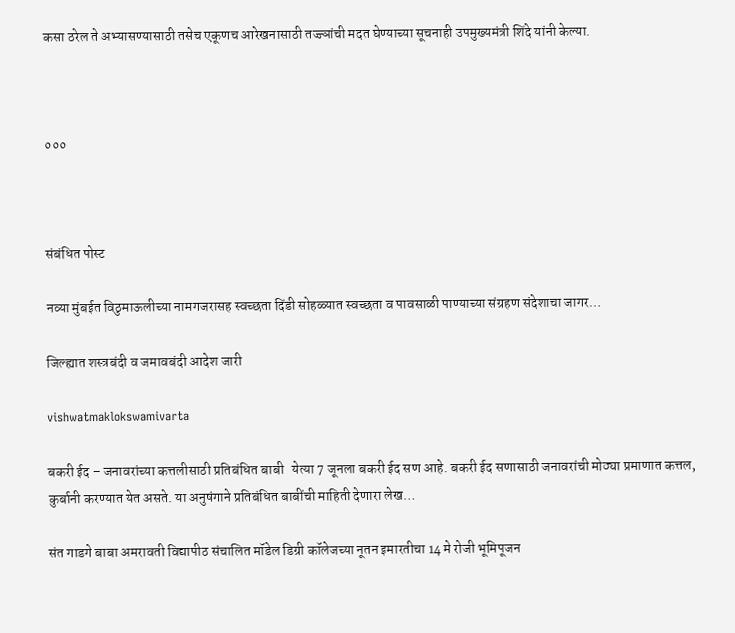कसा ठरेल ते अभ्यासण्यासाठी तसेच एकूणच आरेखनासाठी तज्ज्ञांची मदत घेण्याच्या सूचनाही उपमुख्यमंत्री शिंदे यांनी केल्या.



०००



संबंधित पोस्ट

नव्या मुंबईत विठुमाऊलीच्या नामगजरासह स्वच्छता दिंडी सोहळ्यात स्वच्छता व पावसाळी पाण्याच्या संग्रहण संदेशाचा जागर…

जिल्ह्यात शस्त्रबंदी व जमावबंदी आदेश जारी

vishwatmaklokswamivarta

बकरी ईद – जनावरांच्या कत्तलीसाठी प्रतिबंधित बाबी   येत्या 7 जूनला बकरी ईद सण आहे. बकरी ईद सणासाठी जनावरांची मोठ्या प्रमाणात कत्तल, कुर्बानी करण्यात येत असते. या अनुषंगाने प्रतिबंधित बाबींची माहिती देणारा लेख…

संत गाडगे बाबा अमरावती विद्यापीठ संचालित मॉडेल डिग्री कॉलेजच्या नूतन इमारतीचा 14 मे रोजी भूमिपूजन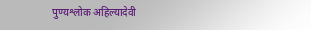पुण्यश्लोक अहिल्यादेवी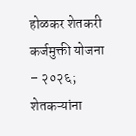होळकर शेतकरी कर्जमुक्ती योजना – २०२६; शेतकऱ्यांना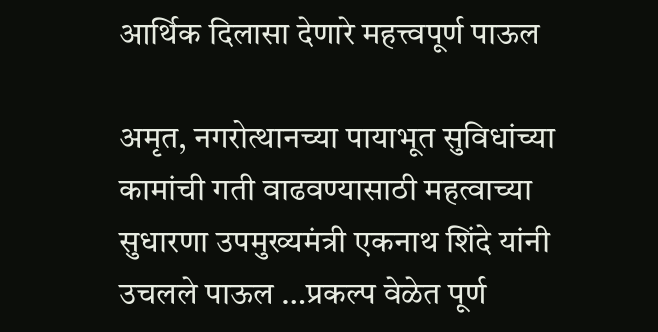आर्थिक दिलासा देणारे महत्त्वपूर्ण पाऊल

अमृत, नगरोत्थानच्या पायाभूत सुविधांच्या कामांची गती वाढवण्यासाठी महत्वाच्या सुधारणा उपमुख्यमंत्री एकनाथ शिंदे यांनी उचलले पाऊल …प्रकल्प वेळेत पूर्ण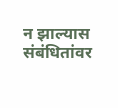न झाल्यास संबंधितांवर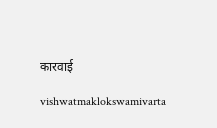कारवाई

vishwatmaklokswamivarta